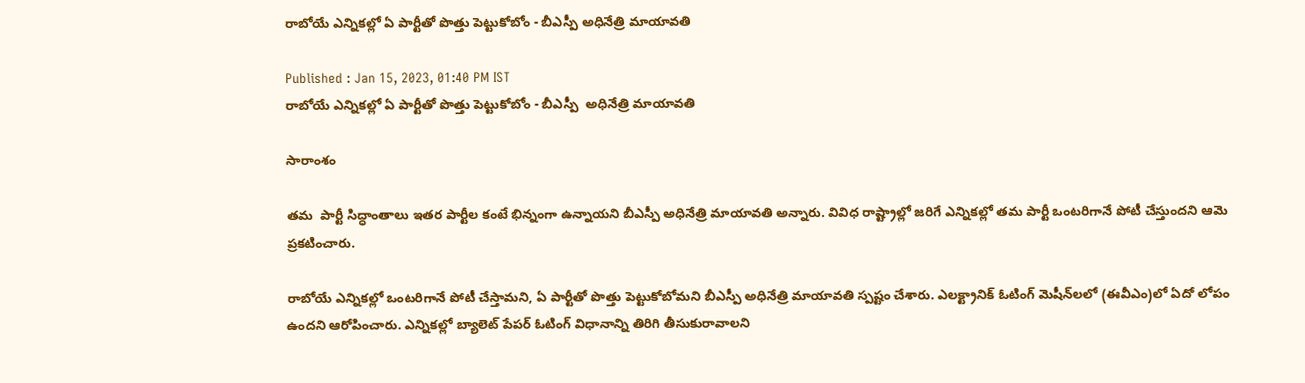రాబోయే ఎన్నికల్లో ఏ పార్టీతో పొత్తు పెట్టుకోబోం - బీఎస్పీ అధినేత్రి మాయావతి

Published : Jan 15, 2023, 01:40 PM IST
రాబోయే ఎన్నికల్లో ఏ పార్టీతో పొత్తు పెట్టుకోబోం - బీఎస్పీ  అధినేత్రి మాయావతి

సారాంశం

తమ  పార్టీ సిద్ధాంతాలు ఇతర పార్టీల కంటే భిన్నంగా ఉన్నాయని బీఎస్పీ అధినేత్రి మాయావతి అన్నారు. వివిధ రాష్ట్రాల్లో జరిగే ఎన్నికల్లో తమ పార్టీ ఒంటరిగానే పోటీ చేస్తుందని ఆమె ప్రకటించారు.

రాబోయే ఎన్నికల్లో ఒంటరిగానే పోటీ చేస్తామని, ఏ పార్టీతో పొత్తు పెట్టుకోబోమని బీఎస్పీ అధినేత్రి మాయావతి స్పష్టం చేశారు. ఎలక్ట్రానిక్ ఓటింగ్ మెషీన్‌లలో (ఈవీఎం)లో ఏదో లోపం ఉందని ఆరోపించారు. ఎన్నికల్లో బ్యాలెట్ పేపర్ ఓటింగ్ విధానాన్ని తిరిగి తీసుకురావాలని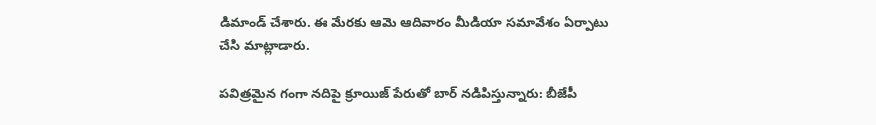డిమాండ్ చేశారు. ఈ మేరకు ఆమె ఆదివారం మీడియా సమావేశం ఏర్పాటు చేసి మాట్లాడారు.

పవిత్రమైన గంగా నదిపై క్రూయిజ్ పేరుతో బార్ నడిపిస్తున్నారు: బీజేపీ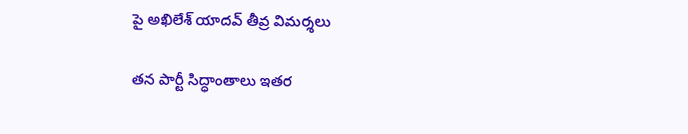పై అఖిలేశ్ యాదవ్ తీవ్ర విమర్శలు

తన పార్టీ సిద్ధాంతాలు ఇతర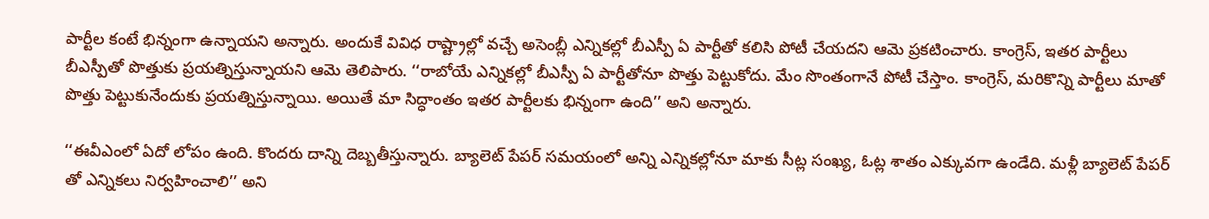పార్టీల కంటే భిన్నంగా ఉన్నాయని అన్నారు. అందుకే వివిధ రాష్ట్రాల్లో వచ్చే అసెంబ్లీ ఎన్నికల్లో బీఎస్పీ ఏ పార్టీతో కలిసి పోటీ చేయదని ఆమె ప్రకటించారు. కాంగ్రెస్, ఇతర పార్టీలు బీఎస్పీతో పొత్తుకు ప్రయత్నిస్తున్నాయని ఆమె తెలిపారు. ‘‘రాబోయే ఎన్నికల్లో బీఎస్పీ ఏ పార్టీతోనూ పొత్తు పెట్టుకోదు. మేం సొంతంగానే పోటీ చేస్తాం. కాంగ్రెస్, మరికొన్ని పార్టీలు మాతో పొత్తు పెట్టుకునేందుకు ప్రయత్నిస్తున్నాయి. అయితే మా సిద్ధాంతం ఇతర పార్టీలకు భిన్నంగా ఉంది’’ అని అన్నారు.

‘‘ఈవీఎంలో ఏదో లోపం ఉంది. కొందరు దాన్ని దెబ్బతీస్తున్నారు. బ్యాలెట్ పేపర్ సమయంలో అన్ని ఎన్నికల్లోనూ మాకు సీట్ల సంఖ్య, ఓట్ల శాతం ఎక్కువగా ఉండేది. మళ్లీ బ్యాలెట్ పేపర్ తో ఎన్నికలు నిర్వహించాలి’’ అని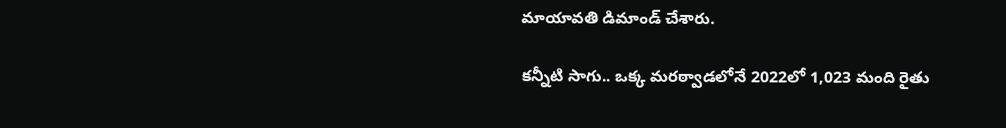మాయావతి డిమాండ్ చేశారు.

కన్నీటి సాగు.. ఒక్క మరఠ్వాడలోనే 2022లో 1,023 మంది రైతు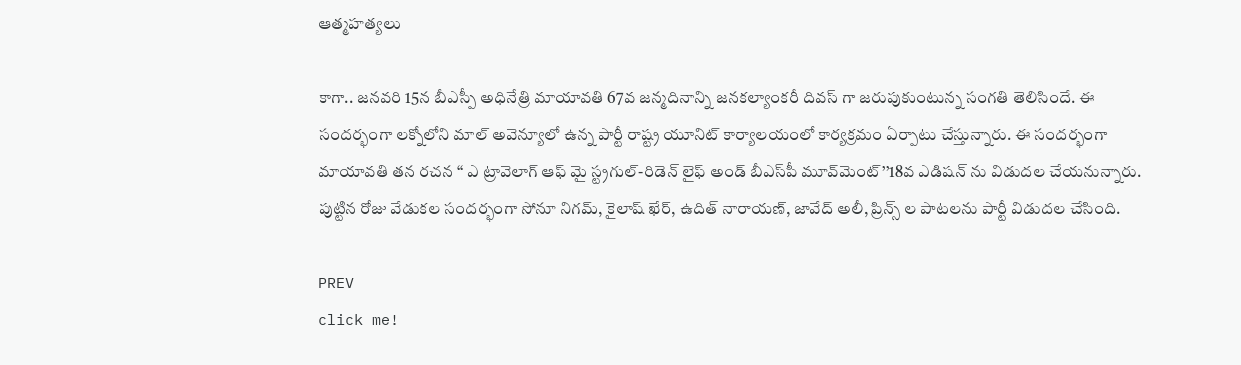ఆత్మహత్యలు

కాగా.. జనవరి 15న బీఎస్పీ అధినేత్రి మాయావతి 67వ జన్మదినాన్ని జనకల్యాంకరీ దివస్ గా జరుపుకుంటున్న సంగతి తెలిసిందే. ఈ సందర్భంగా లక్నోలోని మాల్ అవెన్యూలో ఉన్న పార్టీ రాష్ట్ర యూనిట్ కార్యాలయంలో కార్యక్రమం ఏర్పాటు చేస్తున్నారు. ఈ సందర్భంగా మాయావతి తన రచన ‘‘ ఎ ట్రావెలాగ్ ఆఫ్ మై స్ట్రగుల్-రిడెన్ లైఫ్ అండ్ బీఎస్‌పీ మూవ్‌మెంట్’’18వ ఎడిషన్ ను విడుదల చేయనున్నారు. పుట్టిన రోజు వేడుకల సందర్భంగా సోనూ నిగమ్, కైలాష్ ఖేర్, ఉదిత్ నారాయణ్, జావేద్ అలీ, ప్రిన్స్ ల పాటలను పార్టీ విడుదల చేసింది.

PREV
click me!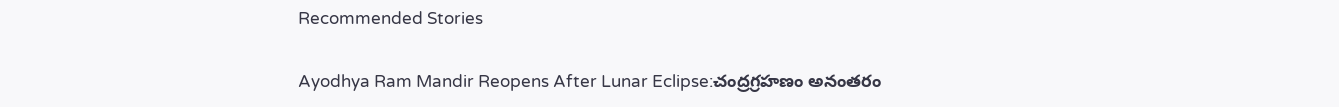Recommended Stories

Ayodhya Ram Mandir Reopens After Lunar Eclipse:చంద్రగ్రహణం అనంతరం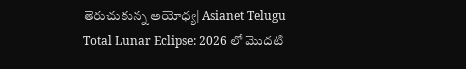తెరుచుకున్న అయోధ్య| Asianet Telugu
Total Lunar Eclipse: 2026 లో మొదటి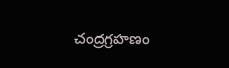చంద్రగ్రహణం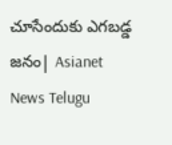చూసేందుకు ఎగబడ్డ జనం| Asianet News Telugu